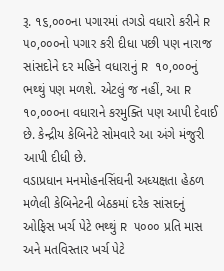રૂ. ૧૬,૦૦૦ના પગારમાં તગડો વધારો કરીને R ૫૦,૦૦૦નો પગાર કરી દીધા પછી પણ નારાજ સાંસદોને દર મહિને વધારાનું R ૧૦,૦૦૦નું ભથ્થું પણ મળશે. એટલું જ નહીં, આ R ૧૦,૦૦૦ના વધારાને કરમુક્તિ પણ આપી દેવાઈ છે. કેન્દ્રીય કેબિનેટે સોમવારે આ અંગે મંજુરી આપી દીધી છે.
વડાપ્રધાન મનમોહનસિંઘની અધ્યક્ષતા હેઠળ મળેલી કેબિનેટની બેઠકમાં દરેક સાંસદનું ઓફિસ ખર્ચ પેટે ભથ્થું R ૫૦૦૦ પ્રતિ માસ અને મતવિસ્તાર ખર્ચ પેટે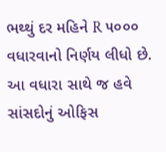ભથ્થું દર મહિને R ૫૦૦૦ વધારવાનો નિર્ણય લીધો છે. આ વધારા સાથે જ હવે સાંસદોનું ઓફિસ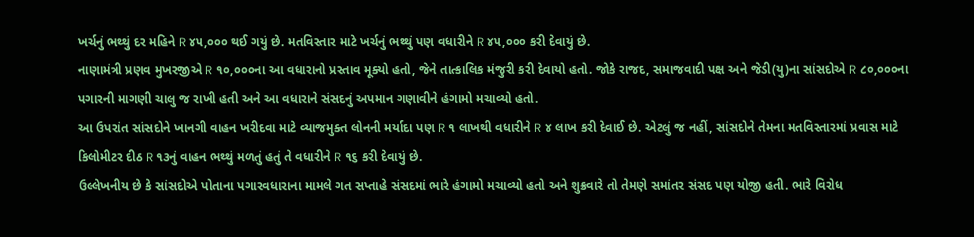ખર્ચનું ભથ્થું દર મહિને R ૪૫,૦૦૦ થઈ ગયું છે. મતવિસ્તાર માટે ખર્ચનું ભથ્થું પણ વધારીને R ૪૫,૦૦૦ કરી દેવાયું છે.
નાણામંત્રી પ્રણવ મુખરજીએ R ૧૦,૦૦૦ના આ વધારાનો પ્રસ્તાવ મૂક્યો હતો, જેને તાત્કાલિક મંજુરી કરી દેવાયો હતો. જોકે રાજદ, સમાજવાદી પક્ષ અને જેડી(યુ)ના સાંસદોએ R ૮૦,૦૦૦ના પગારની માગણી ચાલુ જ રાખી હતી અને આ વધારાને સંસદનું અપમાન ગણાવીને હંગામો મચાવ્યો હતો.
આ ઉપરાંત સાંસદોને ખાનગી વાહન ખરીદવા માટે વ્યાજમુક્ત લોનની મર્યાદા પણ R ૧ લાખથી વધારીને R ૪ લાખ કરી દેવાઈ છે. એટલું જ નહીં, સાંસદોને તેમના મતવિસ્તારમાં પ્રવાસ માટે કિલોમીટર દીઠ R ૧૩નું વાહન ભથ્થું મળતું હતું તે વધારીને R ૧૬ કરી દેવાયું છે.
ઉલ્લેખનીય છે કે સાંસદોએ પોતાના પગારવધારાના મામલે ગત સપ્તાહે સંસદમાં ભારે હંગામો મચાવ્યો હતો અને શુક્રવારે તો તેમણે સમાંતર સંસદ પણ યોજી હતી. ભારે વિરોધ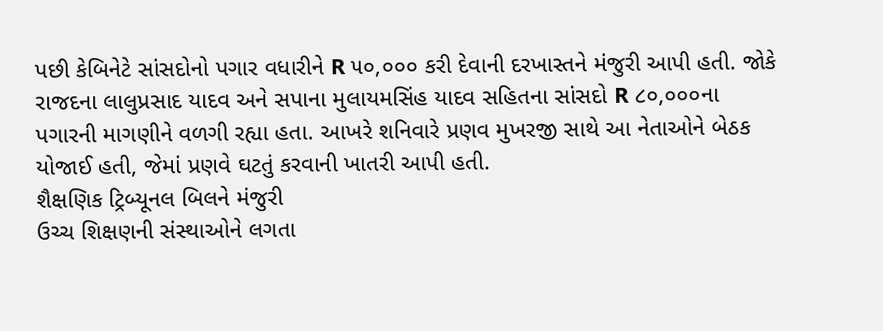પછી કેબિનેટે સાંસદોનો પગાર વધારીને R ૫૦,૦૦૦ કરી દેવાની દરખાસ્તને મંજુરી આપી હતી. જોકે રાજદના લાલુપ્રસાદ યાદવ અને સપાના મુલાયમસિંહ યાદવ સહિતના સાંસદો R ૮૦,૦૦૦ના પગારની માગણીને વળગી રહ્યા હતા. આખરે શનિવારે પ્રણવ મુખરજી સાથે આ નેતાઓને બેઠક યોજાઈ હતી, જેમાં પ્રણવે ઘટતું કરવાની ખાતરી આપી હતી.
શૈક્ષણિક ટ્રિબ્યૂનલ બિલને મંજુરી
ઉચ્ચ શિક્ષણની સંસ્થાઓને લગતા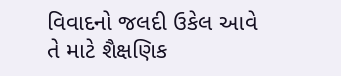વિવાદનો જલદી ઉકેલ આવે તે માટે શૈક્ષણિક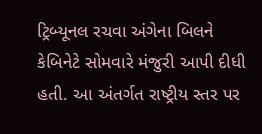ટ્રિબ્યૂનલ રચવા અંગેના બિલને કેબિનેટે સોમવારે મંજુરી આપી દીધી હતી. આ અંતર્ગત રાષ્ટ્રીય સ્તર પર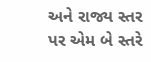અને રાજ્ય સ્તર પર એમ બે સ્તરે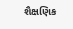શૈક્ષણિક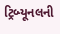ટ્રિબ્યૂનલની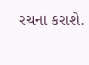રચના કરાશે.